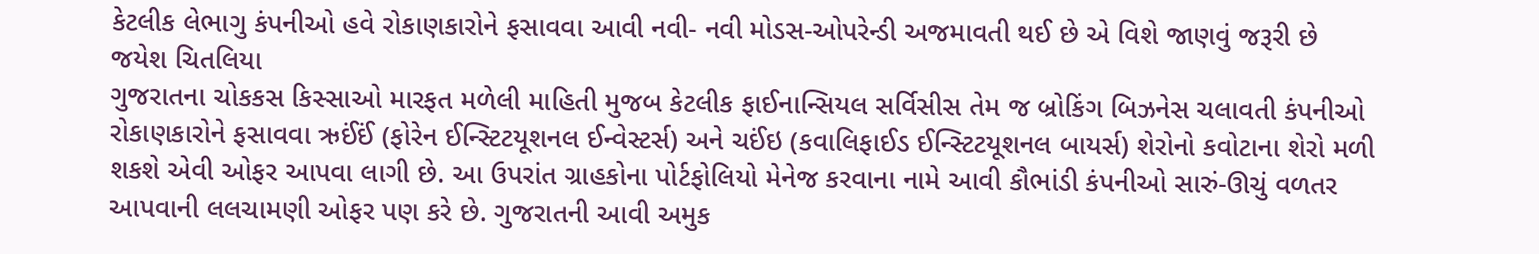કેટલીક લેભાગુ કંપનીઓ હવે રોકાણકારોને ફસાવવા આવી નવી- નવી મોડસ-ઓપરેન્ડી અજમાવતી થઈ છે એ વિશે જાણવું જરૂરી છે
જયેશ ચિતલિયા
ગુજરાતના ચોકકસ કિસ્સાઓ મારફત મળેલી માહિતી મુજબ કેટલીક ફાઈનાન્સિયલ સર્વિસીસ તેમ જ બ્રોકિંગ બિઝનેસ ચલાવતી કંપનીઓ રોકાણકારોને ફસાવવા ઋઈંઈં (ફોરેન ઈન્સ્ટિટયૂશનલ ઈન્વેસ્ટર્સ) અને ચઈંઇ (કવાલિફાઈડ ઈન્સ્ટિટયૂશનલ બાયર્સ) શેરોનો કવોટાના શેરો મળી શકશે એવી ઓફર આપવા લાગી છે. આ ઉપરાંત ગ્રાહકોના પોર્ટફોલિયો મેનેજ કરવાના નામે આવી કૌભાંડી કંપનીઓ સારું-ઊચું વળતર આપવાની લલચામણી ઓફર પણ કરે છે. ગુજરાતની આવી અમુક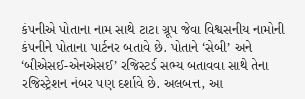કંપનીએ પોતાના નામ સાથે ટાટા ગ્રૂપ જેવા વિશ્વસનીય નામોની કંપનીને પોતાના પાર્ટનર બતાવે છે. પોતાને ‘સેબી’ અને ‘બીએસઈ-એનએસઈ’ રજિસ્ટર્ડ સભ્ય બતાવવા સાથે તેના રજિસ્ટ્રેશન નંબર પણ દર્શાવે છે. અલબત્ત, આ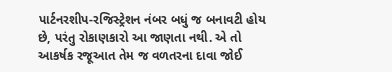પાર્ટનરશીપ-રજિસ્ટ્રેશન નંબર બધું જ બનાવટી હોય છે, પરંતુ રોકાણકારો આ જાણતા નથી. એ તો આકર્ષક રજૂઆત તેમ જ વળતરના દાવા જોઈ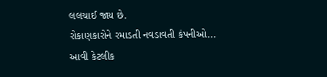લલચાઈ જાય છે.
રોકાણકારોને રમાડતી નવડાવતી કંપનીઓ...
આવી કેટલીક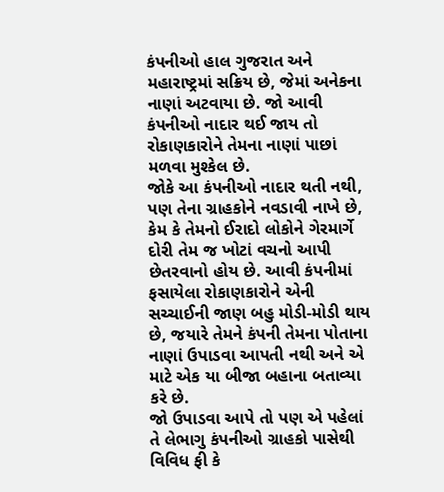કંપનીઓ હાલ ગુજરાત અને મહારાષ્ટ્રમાં સક્રિય છે, જેમાં અનેકના નાણાં અટવાયા છે. જો આવી કંપનીઓ નાદાર થઈ જાય તો રોકાણકારોને તેમના નાણાં પાછાં મળવા મુશ્કેલ છે.
જોકે આ કંપનીઓ નાદાર થતી નથી, પણ તેના ગ્રાહકોને નવડાવી નાખે છે, કેમ કે તેમનો ઈરાદો લોકોને ગેરમાર્ગે દોરી તેમ જ ખોટાં વચનો આપી છેતરવાનો હોય છે. આવી કંપનીમાં ફસાયેલા રોકાણકારોને એની સચ્ચાઈની જાણ બહુ મોડી-મોડી થાય છે, જયારે તેમને કંપની તેમના પોતાના નાણાં ઉપાડવા આપતી નથી અને એ માટે એક યા બીજા બહાના બતાવ્યા કરે છે.
જો ઉપાડવા આપે તો પણ એ પહેલાં તે લેભાગુ કંપનીઓ ગ્રાહકો પાસેથી વિવિધ ફી કે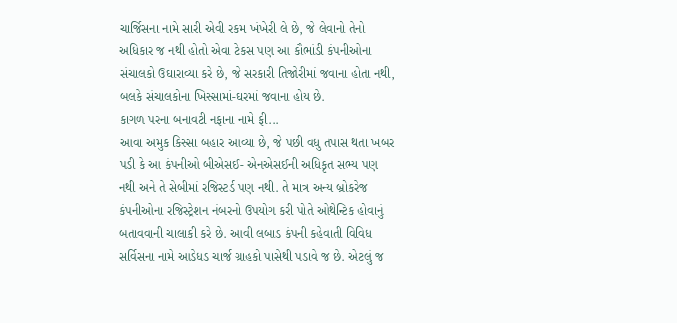ચાર્જિસના નામે સારી એવી રકમ ખંખેરી લે છે, જે લેવાનો તેનો અધિકાર જ નથી હોતો એવા ટેકસ પણ આ કૌભાંડી કંપનીઓના સંચાલકો ઉઘારાવ્યા કરે છે, જે સરકારી તિજોરીમાં જવાના હોતા નથી, બલકે સંચાલકોના ખિસ્સામાં-ઘરમાં જવાના હોય છે.
કાગળ પરના બનાવટી નફાના નામે ફી...
આવા અમુક કિસ્સા બહાર આવ્યા છે, જે પછી વધુ તપાસ થતા ખબર પડી કે આ કંપનીઓ બીએસઈ- એનએસઈની અધિકૃત સભ્ય પણ નથી અને તે સેબીમાં રજિસ્ટર્ડ પણ નથી. તે માત્ર અન્ય બ્રોકરેજ કંપનીઓના રજિસ્ટ્રેશન નંબરનો ઉપયોગ કરી પોતે ઓથેન્ટિક હોવાનું બતાવવાની ચાલાકી કરે છે. આવી લબાડ કંપની કહેવાતી વિવિધ સર્વિસના નામે આડેધડ ચાર્જ ગ્રાહકો પાસેથી પડાવે જ છે. એટલું જ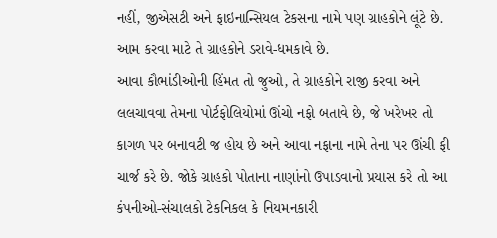નહીં, જીએસટી અને ફાઇનાન્સિયલ ટેકસના નામે પણ ગ્રાહકોને લૂંટે છે. આમ કરવા માટે તે ગ્રાહકોને ડરાવે-ધમકાવે છે.
આવા કૌભાંડીઓની હિંમત તો જુઓ, તે ગ્રાહકોને રાજી કરવા અને લલચાવવા તેમના પોર્ટફોલિયોમાં ઊંચો નફો બતાવે છે, જે ખરેખર તો કાગળ પર બનાવટી જ હોય છે અને આવા નફાના નામે તેના પર ઊંચી ફી ચાર્જ કરે છે. જોકે ગ્રાહકો પોતાના નાણાંનો ઉપાડવાનો પ્રયાસ કરે તો આ કંપનીઓ-સંચાલકો ટેકનિકલ કે નિયમનકારી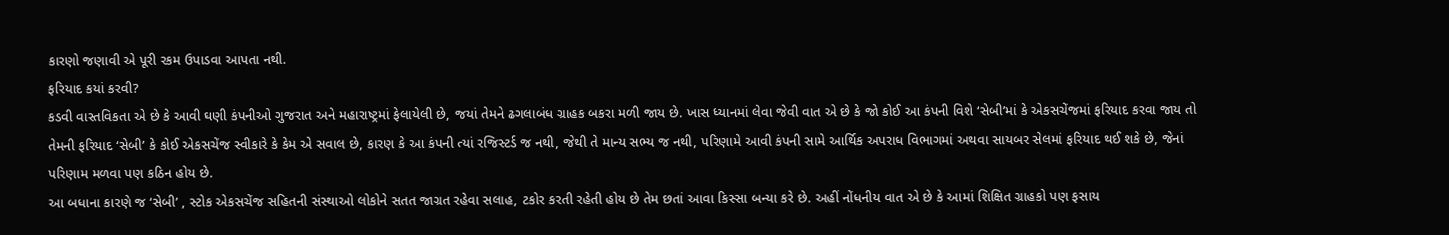કારણો જણાવી એ પૂરી રકમ ઉપાડવા આપતા નથી.
ફરિયાદ કયાં કરવી?
કડવી વાસ્તવિકતા એ છે કે આવી ઘણી કંપનીઓ ગુજરાત અને મહારાષ્ટ્રમાં ફેલાયેલી છે, જયાં તેમને ઢગલાબંધ ગ્રાહક બકરા મળી જાય છે. ખાસ ધ્યાનમાં લેવા જેવી વાત એ છે કે જો કોઈ આ કંપની વિશે ‘સેબી’માં કે એકસચેંજમાં ફરિયાદ કરવા જાય તો તેમની ફરિયાદ ‘સેબી’ કે કોઈ એકસચેંજ સ્વીકારે કે કેમ એ સવાલ છે, કારણ કે આ કંપની ત્યાં રજિસ્ટર્ડ જ નથી, જેથી તે માન્ય સભ્ય જ નથી, પરિણામે આવી કંપની સામે આર્થિક અપરાધ વિભાગમાં અથવા સાયબર સેલમાં ફરિયાદ થઈ શકે છે, જેનાં પરિણામ મળવા પણ કઠિન હોય છે.
આ બધાના કારણે જ ‘સેબી’ , સ્ટોક એકસચેંજ સહિતની સંસ્થાઓ લોકોને સતત જાગ્રત રહેવા સલાહ, ટકોર કરતી રહેતી હોય છે તેમ છતાં આવા કિસ્સા બન્યા કરે છે. અહીં નોંધનીય વાત એ છે કે આમાં શિક્ષિત ગ્રાહકો પણ ફસાય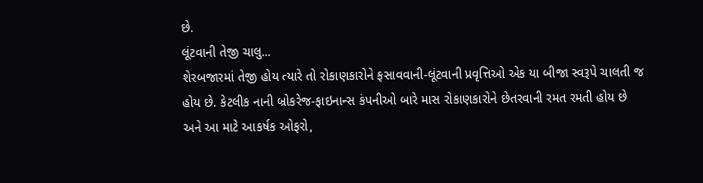છે.
લૂંટવાની તેજી ચાલુ...
શેરબજારમાં તેજી હોય ત્યારે તો રોકાણકારોને ફસાવવાની-લૂંટવાની પ્રવૃત્તિઓ એક યા બીજા સ્વરૂપે ચાલતી જ હોય છે. કેટલીક નાની બ્રોકરેજ-ફાઇનાન્સ કંપનીઓ બારે માસ રોકાણકારોને છેતરવાની રમત રમતી હોય છે અને આ માટે આકર્ષક ઓફરો,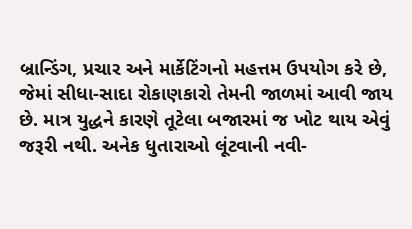બ્રાન્ડિંગ, પ્રચાર અને માર્કેટિંગનો મહત્તમ ઉપયોગ કરે છે, જેમાં સીધા-સાદા રોકાણકારો તેમની જાળમાં આવી જાય છે. માત્ર યુદ્ધને કારણે તૂટેલા બજારમાં જ ખોટ થાય એવું જરૂરી નથી. અનેક ધુતારાઓ લૂંટવાની નવી-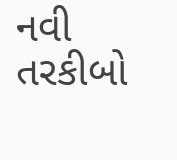નવી તરકીબો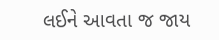લઈને આવતા જ જાય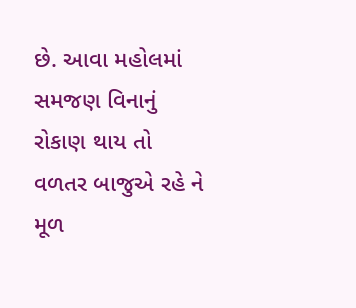છે. આવા મહોલમાં સમજણ વિનાનું રોકાણ થાય તો વળતર બાજુએ રહે ને મૂળ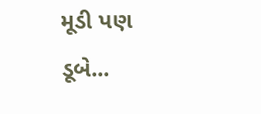મૂડી પણ ડૂબે...